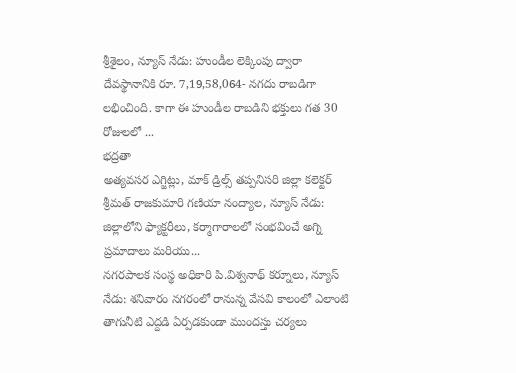శ్రీశైలం, న్యూస్ నేడు: హుండీల లెక్కింపు ద్వారా దేవస్థానానికి రూ. 7,19,58,064- నగదు రాబడిగా లభించింది. కాగా ఈ హుండీల రాబడిని భక్తులు గత 30 రోజులలో ...
భద్రతా
అత్యవసర ఎగ్జిట్లు, మాక్ డ్రిల్స్ తప్పనిసరి జిల్లా కలెక్టర్ శ్రీమత్ రాజకుమారి గణియా నంద్యాల, న్యూస్ నేడు: జిల్లాలోని ఫ్యాక్టరీలు, కర్మాగారాలలో సంభవించే అగ్ని ప్రమాదాలు మరియు...
నగరపాలక సంస్థ అధికారి పి.విశ్వనాథ్ కర్నూలు, న్యూస్ నేడు: శనివారం నగరంలో రానున్న వేసవి కాలంలో ఎలాంటి తాగునీటి ఎద్దడి ఏర్పడకుండా ముందస్తు చర్యలు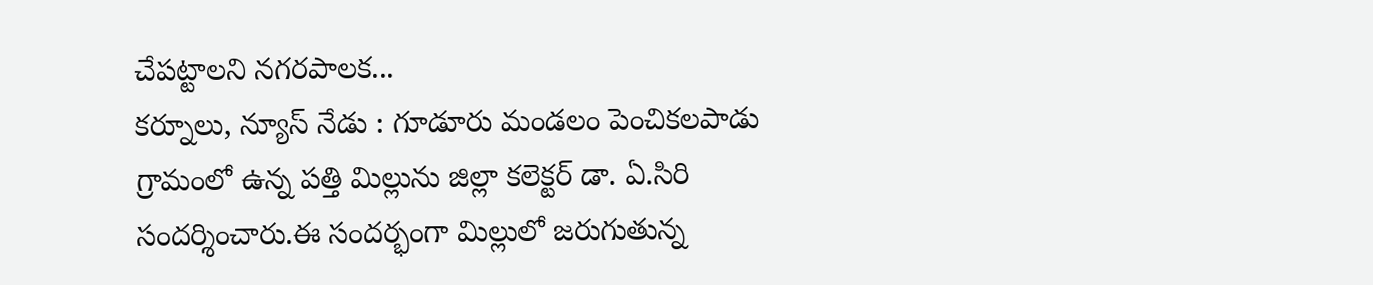చేపట్టాలని నగరపాలక...
కర్నూలు, న్యూస్ నేడు : గూడూరు మండలం పెంచికలపాడు గ్రామంలో ఉన్న పత్తి మిల్లును జిల్లా కలెక్టర్ డా. ఏ.సిరి సందర్శించారు.ఈ సందర్భంగా మిల్లులో జరుగుతున్న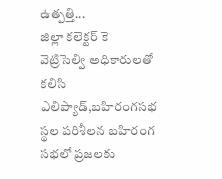ఉత్పత్తి...
జిల్లా కలెక్టర్ కె వెట్రిసెల్వి అధికారులతో కలిసి ఎలిప్యాడ్,బహిరంగసభ స్థల పరిశీలన బహిరంగ సభలో ప్రజలకు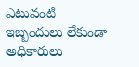ఎటువంటి ఇబ్బందులు లేకుండా అధికారులు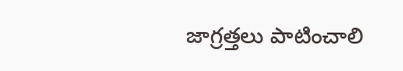జాగ్రత్తలు పాటించాలి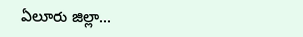ఏలూరు జిల్లా...